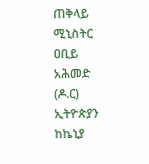ጠቅላይ ሚኒስትር ዐቢይ አሕመድ (ዶ.ር) ኢትዮጵያን ከኬኒያ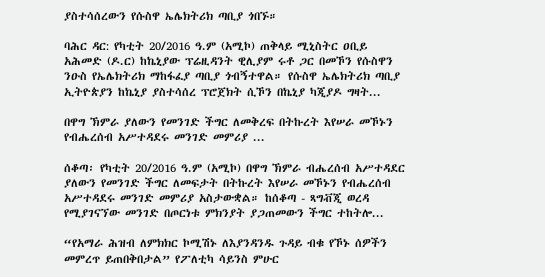ያስተሳሰረውን የሱስዋ ኤሌክትሪክ ጣቢያ ጎበኙ።

ባሕር ዳር: የካቲት 20/2016 ዓ.ም (አሚኮ) ጠቅላይ ሚኒስትር ዐቢይ አሕመድ (ዶ.ር) ከኬኒያው ፕሬዚዳንት ዊሊያም ሩቶ ጋር በመኾን የሱስዋን ንዑስ የኤሌክትሪክ ማከፋፈያ ጣቢያ ጎብኝተዋል። የሱስዋ ኤሌክትሪክ ጣቢያ ኢትዮጵያን ከኬኒያ ያስተሳሰረ ፕሮጀክት ሲኾን በኬኒያ ካጂያዶ ግዛት...

በዋግ ኽምራ ያለውን የመንገድ ችግር ለመቅረፍ በትኩረት እየሠራ መኾኑን የብሔረሰብ አሥተዳደሩ መንገድ መምሪያ ...

ሰቆጣ፡ የካቲት 20/2016 ዓ.ም (አሚኮ) በዋግ ኽምራ ብሔረሰብ አሥተዳደር ያለውን የመንገድ ችግር ለመፍታት በትኩረት እየሠራ መኾኑን የብሔረሰብ አሥተዳደሩ መንገድ መምሪያ አስታውቋል። ከሰቆጣ - ጻግቭጂ ወረዳ የሚያገናኘው መንገድ በጦርነቱ ምክንያት ያጋጠመውን ችግር ተከትሎ...

“የአማራ ሕዝብ ለምክክር ኮሚሽኑ ለእያንዳንዱ ጉዳይ ብቁ የኾኑ ሰዎችን መምረጥ ይጠበቅበታል” የፖለቲካ ሳይንስ ምሁር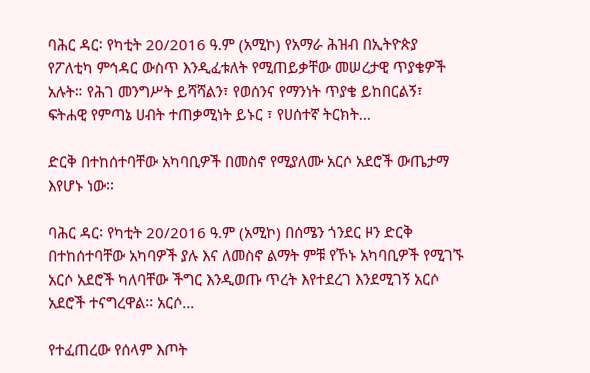ባሕር ዳር፡ የካቲት 20/2016 ዓ.ም (አሚኮ) የአማራ ሕዝብ በኢትዮጵያ የፖለቲካ ምኅዳር ውስጥ እንዲፈቱለት የሚጠይቃቸው መሠረታዊ ጥያቄዎች አሉት። የሕገ መንግሥት ይሻሻልን፣ የወሰንና የማንነት ጥያቄ ይከበርልኝ፣ ፍትሐዊ የምጣኔ ሀብት ተጠቃሚነት ይኑር ፣ የሀሰተኛ ትርክት...

ድርቅ በተከሰተባቸው አካባቢዎች በመስኖ የሚያለሙ አርሶ አደሮች ውጤታማ እየሆኑ ነው፡፡

ባሕር ዳር፡ የካቲት 20/2016 ዓ.ም (አሚኮ) በሰሜን ጎንደር ዞን ድርቅ በተከሰተባቸው አካባዎች ያሉ እና ለመስኖ ልማት ምቹ የኾኑ አካባቢዎች የሚገኙ አርሶ አደሮች ካለባቸው ችግር እንዲወጡ ጥረት እየተደረገ እንደሚገኝ አርሶ አደሮች ተናግረዋል፡፡ አርሶ...

የተፈጠረው የሰላም እጦት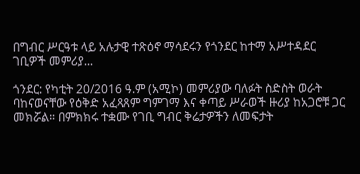በግብር ሥርዓቱ ላይ አሉታዊ ተጽዕኖ ማሳደሩን የጎንደር ከተማ አሥተዳደር ገቢዎች መምሪያ...

ጎንደር: የካቲት 20/2016 ዓ.ም (አሚኮ) መምሪያው ባለፉት ስድስት ወራት ባከናወናቸው የዕቅድ አፈጻጸም ግምገማ እና ቀጣይ ሥራወች ዙሪያ ከአጋሮቹ ጋር መክሯል። በምክክሩ ተቋሙ የገቢ ግብር ቅሬታዎችን ለመፍታት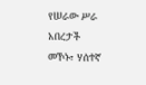የሠራው ሥራ አበረታች መኾኑ፣ ሃሰተኛ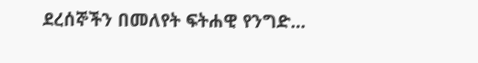ደረሰኞችን በመለየት ፍትሐዊ የንግድ...